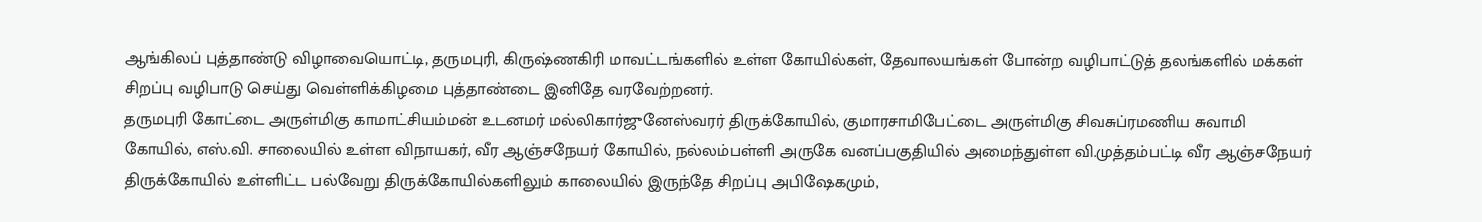ஆங்கிலப் புத்தாண்டு விழாவையொட்டி, தருமபுரி, கிருஷ்ணகிரி மாவட்டங்களில் உள்ள கோயில்கள், தேவாலயங்கள் போன்ற வழிபாட்டுத் தலங்களில் மக்கள் சிறப்பு வழிபாடு செய்து வெள்ளிக்கிழமை புத்தாண்டை இனிதே வரவேற்றனர்.
தருமபுரி கோட்டை அருள்மிகு காமாட்சியம்மன் உடனமர் மல்லிகார்ஜுனேஸ்வரர் திருக்கோயில், குமாரசாமிபேட்டை அருள்மிகு சிவசுப்ரமணிய சுவாமி கோயில், எஸ்.வி. சாலையில் உள்ள விநாயகர், வீர ஆஞ்சநேயர் கோயில், நல்லம்பள்ளி அருகே வனப்பகுதியில் அமைந்துள்ள வி.முத்தம்பட்டி வீர ஆஞ்சநேயர் திருக்கோயில் உள்ளிட்ட பல்வேறு திருக்கோயில்களிலும் காலையில் இருந்தே சிறப்பு அபிஷேகமும்,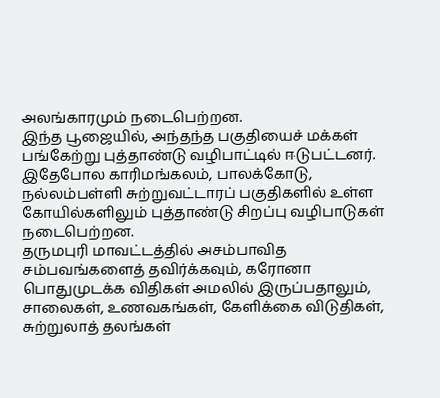அலங்காரமும் நடைபெற்றன.
இந்த பூஜையில், அந்தந்த பகுதியைச் மக்கள் பங்கேற்று புத்தாண்டு வழிபாட்டில் ஈடுபட்டனர். இதேபோல காரிமங்கலம், பாலக்கோடு, நல்லம்பள்ளி சுற்றுவட்டாரப் பகுதிகளில் உள்ள கோயில்களிலும் புத்தாண்டு சிறப்பு வழிபாடுகள் நடைபெற்றன.
தருமபுரி மாவட்டத்தில் அசம்பாவித சம்பவங்களைத் தவிர்க்கவும், கரோனா பொதுமுடக்க விதிகள் அமலில் இருப்பதாலும், சாலைகள், உணவகங்கள், கேளிக்கை விடுதிகள், சுற்றுலாத் தலங்கள்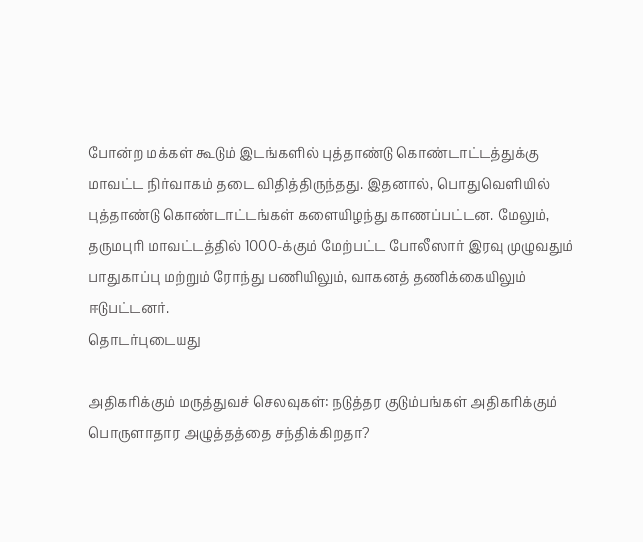போன்ற மக்கள் கூடும் இடங்களில் புத்தாண்டு கொண்டாட்டத்துக்கு மாவட்ட நிர்வாகம் தடை விதித்திருந்தது. இதனால், பொதுவெளியில் புத்தாண்டு கொண்டாட்டங்கள் களையிழந்து காணப்பட்டன. மேலும், தருமபுரி மாவட்டத்தில் 1000-க்கும் மேற்பட்ட போலீஸார் இரவு முழுவதும் பாதுகாப்பு மற்றும் ரோந்து பணியிலும், வாகனத் தணிக்கையிலும் ஈடுபட்டனர்.
தொடர்புடையது

அதிகரிக்கும் மருத்துவச் செலவுகள்: நடுத்தர குடும்பங்கள் அதிகரிக்கும் பொருளாதார அழுத்தத்தை சந்திக்கிறதா?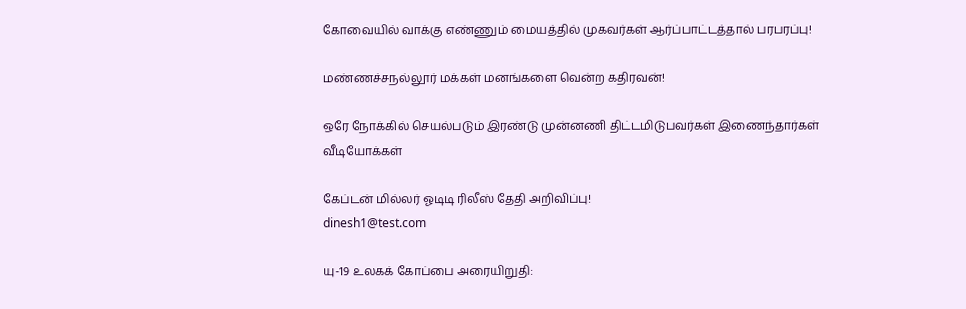கோவையில் வாக்கு எண்ணும் மையத்தில் முகவர்கள் ஆர்ப்பாட்டத்தால் பரபரப்பு!

மண்ணச்சநல்லூர் மக்கள் மனங்களை வென்ற கதிரவன்!

ஒரே நோக்கில் செயல்படும் இரண்டு முன்னணி திட்டமிடுபவர்கள் இணைந்தார்கள்
வீடியோக்கள்

கேப்டன் மில்லர் ஓடிடி ரிலீஸ் தேதி அறிவிப்பு!
dinesh1@test.com

யு-19 உலகக் கோப்பை அரையிறுதி: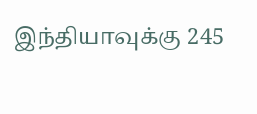இந்தியாவுக்கு 245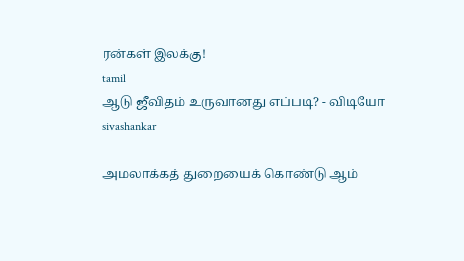ரன்கள் இலக்கு!
tamil
ஆடு ஜீவிதம் உருவானது எப்படி? - விடியோ
sivashankar

அமலாக்கத் துறையைக் கொண்டு ஆம்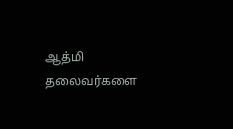ஆத்மி தலைவர்களை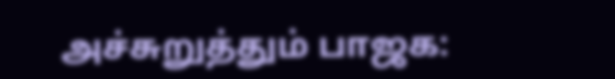அச்சுறுத்தும் பாஜக: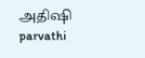அதிஷி
parvathi